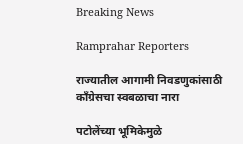Breaking News

Ramprahar Reporters

राज्यातील आगामी निवडणुकांसाठी काँग्रेसचा स्वबळाचा नारा

पटोलेंच्या भूमिकेमुळे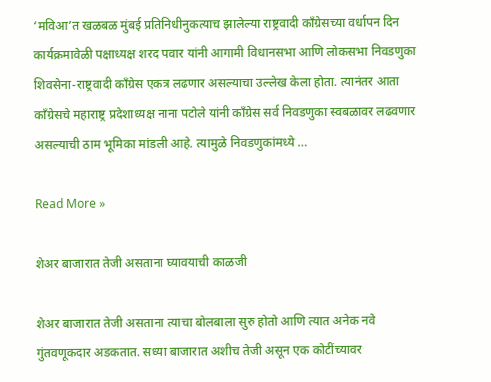‘मविआ’त खळबळ मुंबई प्रतिनिधीनुकत्याच झालेल्या राष्ट्रवादी काँग्रेसच्या वर्धापन दिन कार्यक्रमावेळी पक्षाध्यक्ष शरद पवार यांनी आगामी विधानसभा आणि लोकसभा निवडणुका शिवसेना-राष्ट्रवादी काँग्रेस एकत्र लढणार असल्याचा उल्लेख केला होता. त्यानंतर आता काँग्रेसचे महाराष्ट्र प्रदेशाध्यक्ष नाना पटोले यांनी काँग्रेस सर्व निवडणुका स्वबळावर लढवणार असल्याची ठाम भूमिका मांडली आहे. त्यामुळे निवडणुकांमध्ये …

Read More »

शेअर बाजारात तेजी असताना घ्यावयाची काळजी

शेअर बाजारात तेजी असताना त्याचा बोलबाला सुरु होतो आणि त्यात अनेक नवे गुंतवणूकदार अडकतात. सध्या बाजारात अशीच तेजी असून एक कोटींच्यावर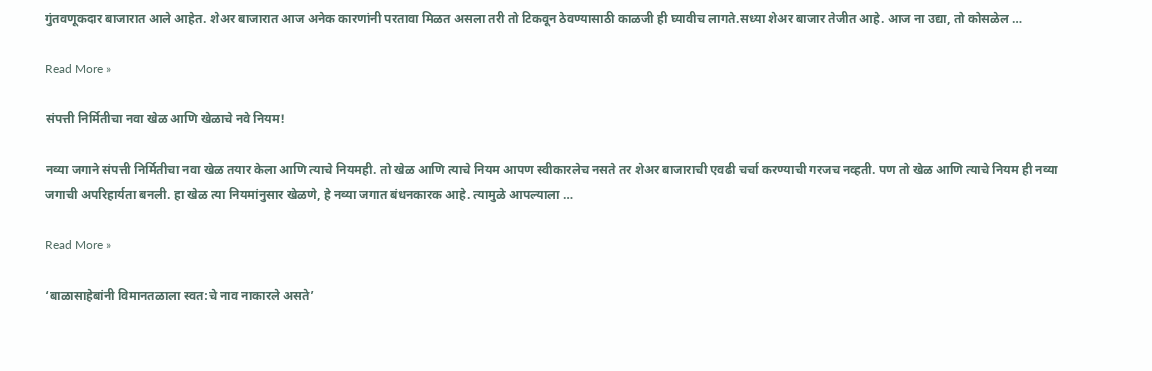गुंतवणूकदार बाजारात आले आहेत. शेअर बाजारात आज अनेक कारणांनी परतावा मिळत असला तरी तो टिकवून ठेवण्यासाठी काळजी ही घ्यावीच लागते.सध्या शेअर बाजार तेजीत आहे. आज ना उद्या, तो कोसळेल …

Read More »

संपत्ती निर्मितीचा नवा खेळ आणि खेळाचे नवे नियम!

नव्या जगाने संपत्ती निर्मितीचा नवा खेळ तयार केला आणि त्याचे नियमही. तो खेळ आणि त्याचे नियम आपण स्वीकारलेच नसते तर शेअर बाजाराची एवढी चर्चा करण्याची गरजच नव्हती. पण तो खेळ आणि त्याचे नियम ही नव्या जगाची अपरिहार्यता बनली. हा खेळ त्या नियमांनुसार खेळणे, हे नव्या जगात बंधनकारक आहे. त्यामुळे आपल्याला …

Read More »

‘बाळासाहेबांनी विमानतळाला स्वत:चे नाव नाकारले असते’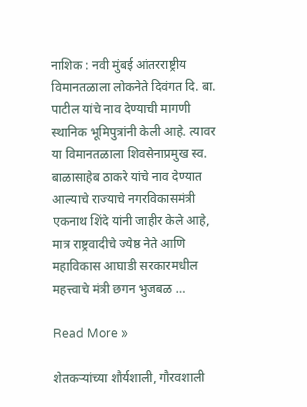नाशिक : नवी मुंबई आंतरराष्ट्रीय विमानतळाला लोकनेते दिवंगत दि. बा. पाटील यांचे नाव देण्याची मागणी स्थानिक भूमिपुत्रांनी केली आहे. त्यावर या विमानतळाला शिवसेनाप्रमुख स्व. बाळासाहेब ठाकरे यांचे नाव देण्यात आल्याचे राज्याचे नगरविकासमंत्री एकनाथ शिंदे यांनी जाहीर केले आहे, मात्र राष्ट्रवादीचे ज्येष्ठ नेते आणि महाविकास आघाडी सरकारमधील महत्त्वाचे मंत्री छगन भुजबळ …

Read More »

शेतकर्‍यांच्या शौर्यशाली, गौरवशाली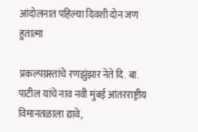आंदोलनात पहिल्या दिवशी दोन जण हुतात्मा

प्रकल्पग्रस्तांचे रणझुंझार नेते दि. बा. पाटील यांचे नाव नवी मुंबई आंतरराष्ट्रीय विमानतळाला द्यावे,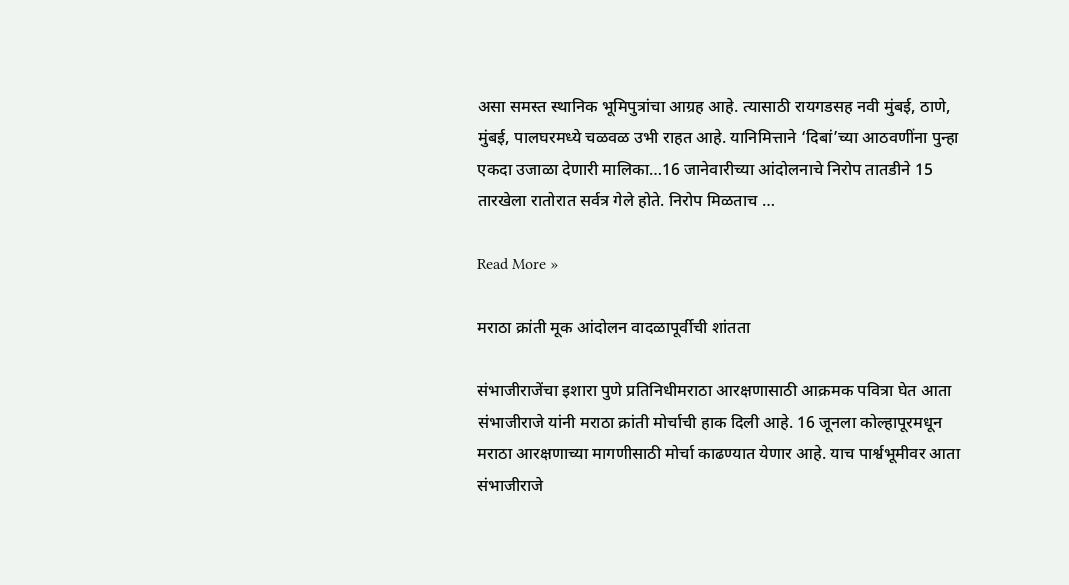असा समस्त स्थानिक भूमिपुत्रांचा आग्रह आहे. त्यासाठी रायगडसह नवी मुंबई, ठाणे, मुंबई, पालघरमध्ये चळवळ उभी राहत आहे. यानिमित्ताने ‘दिबां’च्या आठवणींना पुन्हा एकदा उजाळा देणारी मालिका…16 जानेवारीच्या आंदोलनाचे निरोप तातडीने 15 तारखेला रातोरात सर्वत्र गेले होते. निरोप मिळताच …

Read More »

मराठा क्रांती मूक आंदोलन वादळापूर्वीची शांतता

संभाजीराजेंचा इशारा पुणे प्रतिनिधीमराठा आरक्षणासाठी आक्रमक पवित्रा घेत आता संभाजीराजे यांनी मराठा क्रांती मोर्चाची हाक दिली आहे. 16 जूनला कोल्हापूरमधून मराठा आरक्षणाच्या मागणीसाठी मोर्चा काढण्यात येणार आहे. याच पार्श्वभूमीवर आता संभाजीराजे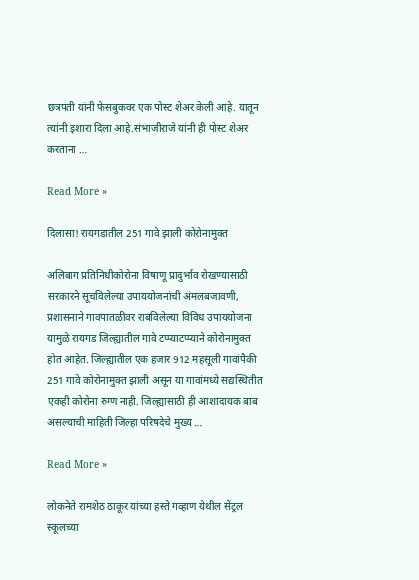छत्रपती यांनी फेसबुकवर एक पोस्ट शेअर केली आहे. यातून त्यांनी इशारा दिला आहे.संभाजीराजे यांनी ही पोस्ट शेअर करताना …

Read More »

दिलासा! रायगडातील 251 गावे झाली कोरोनामुक्त

अलिबाग प्रतिनिधीकोरोना विषाणू प्रादुर्भाव रोखण्यासाठी सरकारने सूचविलेल्या उपाययोजनांची अंमलबजावणी, प्रशासनाने गावपातळीवर राबविलेल्या विविध उपाययोजना यामुळे रायगड जिल्ह्यातील गावे टप्प्याटप्प्याने कोरोनामुक्त होत आहेत. जिल्ह्यातील एक हजार 912 महसूली गावांपैकी 251 गावे कोरोनामुक्त झाली असून या गावांमध्ये सद्यस्थितीत एकही कोरोना रुग्ण नाही. जिल्ह्यासाठी ही आशादायक बाब असल्याची माहिती जिल्हा परिषदेचे मुख्य …

Read More »

लोकनेते रामशेठ ठाकूर यांच्या हस्ते गव्हाण येथील सेंट्रल स्कूलच्या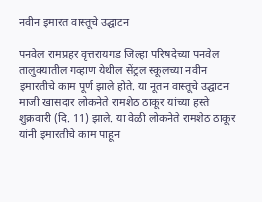नवीन इमारत वास्तूचे उद्घाटन

पनवेल रामप्रहर वृत्तरायगड जिल्हा परिषदेच्या पनवेल तालुक्यातील गव्हाण येथील सेंट्रल स्कूलच्या नवीन इमारतीचे काम पूर्ण झाले होते. या नूतन वास्तूचे उद्घाटन माजी खासदार लोकनेते रामशेठ ठाकूर यांच्या हस्ते शुक्रवारी (दि. 11) झाले. या वेळी लोकनेते रामशेठ ठाकूर यांनी इमारतीचे काम पाहून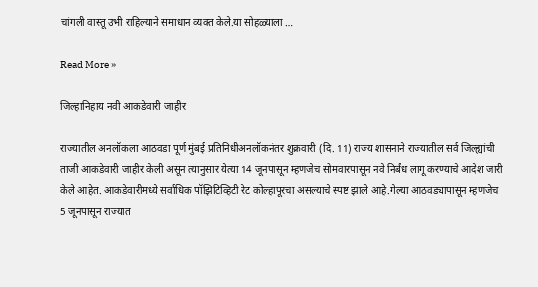चांगली वास्तू उभी राहिल्याने समाधान व्यक्त केले.या सोहळ्याला …

Read More »

जिल्हानिहाय नवी आकडेवारी जाहीर

राज्यातील अनलॉकला आठवडा पूर्ण मुंबई प्रतिनिधीअनलॉकनंतर शुक्रवारी (दि. 11) राज्य शासनाने राज्यातील सर्व जिल्ह्यांची ताजी आकडेवारी जाहीर केली असून त्यानुसार येत्या 14 जूनपासून म्हणजेच सोमवारपासून नवे निर्बंध लागू करण्याचे आदेश जारी केले आहेत. आकडेवारीमध्ये सर्वाधिक पॉझिटिव्हिटी रेट कोल्हापूरचा असल्याचे स्पष्ट झाले आहे.गेल्या आठवड्यापासून म्हणजेच 5 जूनपासून राज्यात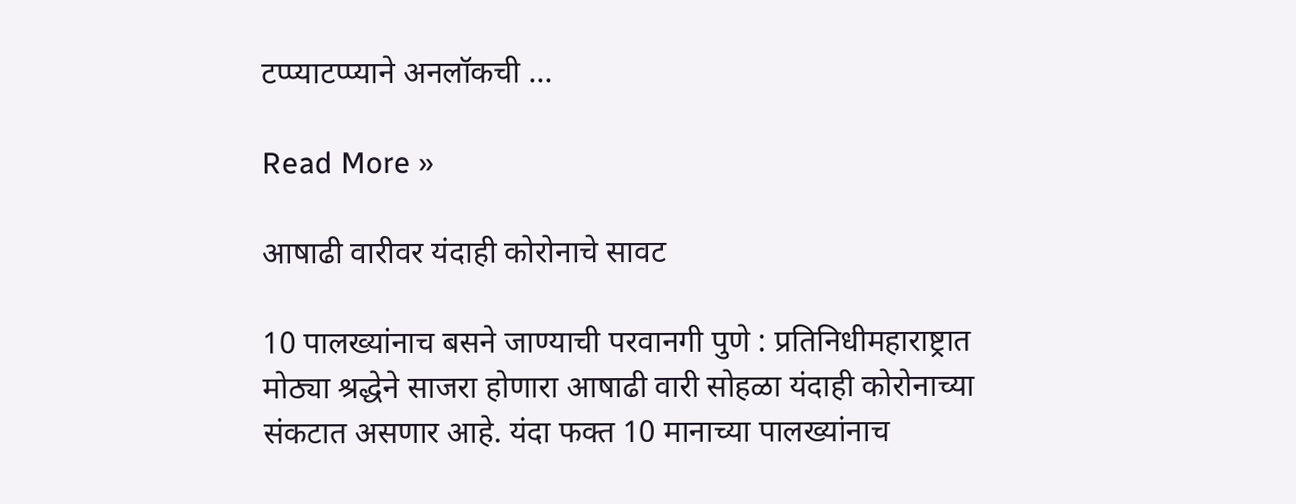टप्प्याटप्प्याने अनलॉकची …

Read More »

आषाढी वारीवर यंदाही कोरोनाचे सावट

10 पालख्यांनाच बसने जाण्याची परवानगी पुणे : प्रतिनिधीमहाराष्ट्रात मोठ्या श्रद्धेने साजरा होणारा आषाढी वारी सोहळा यंदाही कोरोनाच्या संकटात असणार आहे. यंदा फक्त 10 मानाच्या पालख्यांनाच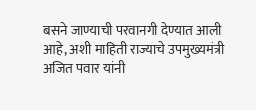बसने जाण्याची परवानगी देण्यात आली आहे, अशी माहिती राज्याचे उपमुख्यमंत्री अजित पवार यांनी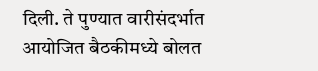दिली. ते पुण्यात वारीसंदर्भात आयोजित बैठकीमध्ये बोलत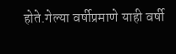होते.गेल्या वर्षीप्रमाणे याही वर्षी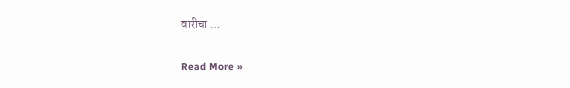वारीचा …

Read More »